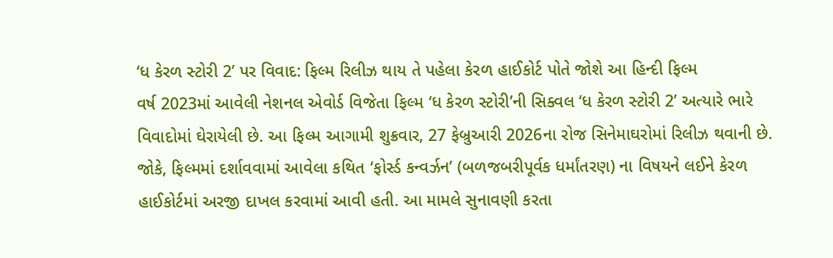‘ધ કેરળ સ્ટોરી 2’ પર વિવાદ: ફિલ્મ રિલીઝ થાય તે પહેલા કેરળ હાઈકોર્ટ પોતે જોશે આ હિન્દી ફિલ્મ
વર્ષ 2023માં આવેલી નેશનલ એવોર્ડ વિજેતા ફિલ્મ ‘ધ કેરળ સ્ટોરી’ની સિક્વલ ‘ધ કેરળ સ્ટોરી 2’ અત્યારે ભારે વિવાદોમાં ઘેરાયેલી છે. આ ફિલ્મ આગામી શુક્રવાર, 27 ફેબ્રુઆરી 2026ના રોજ સિનેમાઘરોમાં રિલીઝ થવાની છે. જોકે, ફિલ્મમાં દર્શાવવામાં આવેલા કથિત ‘ફોર્સ્ડ કન્વર્ઝન’ (બળજબરીપૂર્વક ધર્માંતરણ) ના વિષયને લઈને કેરળ હાઈકોર્ટમાં અરજી દાખલ કરવામાં આવી હતી. આ મામલે સુનાવણી કરતા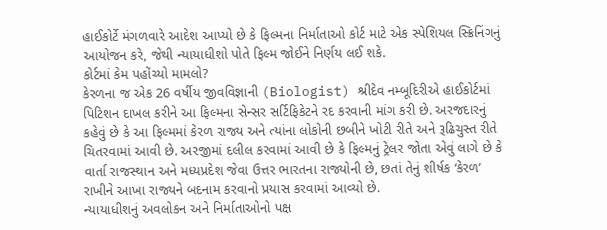હાઈકોર્ટે મંગળવારે આદેશ આપ્યો છે કે ફિલ્મના નિર્માતાઓ કોર્ટ માટે એક સ્પેશિયલ સ્ક્રિનિંગનું આયોજન કરે, જેથી ન્યાયાધીશો પોતે ફિલ્મ જોઈને નિર્ણય લઈ શકે.
કોર્ટમાં કેમ પહોંચ્યો મામલો?
કેરળના જ એક 26 વર્ષીય જીવવિજ્ઞાની (Biologist) શ્રીદેવ નમ્બૂદિરીએ હાઈકોર્ટમાં પિટિશન દાખલ કરીને આ ફિલ્મના સેન્સર સર્ટિફિકેટને રદ કરવાની માંગ કરી છે. અરજદારનું કહેવું છે કે આ ફિલ્મમાં કેરળ રાજ્ય અને ત્યાંના લોકોની છબીને ખોટી રીતે અને રૂઢિચુસ્ત રીતે ચિતરવામાં આવી છે. અરજીમાં દલીલ કરવામાં આવી છે કે ફિલ્મનું ટ્રેલર જોતા એવું લાગે છે કે વાર્તા રાજસ્થાન અને મધ્યપ્રદેશ જેવા ઉત્તર ભારતના રાજ્યોની છે, છતાં તેનું શીર્ષક ‘કેરળ’ રાખીને આખા રાજ્યને બદનામ કરવાનો પ્રયાસ કરવામાં આવ્યો છે.
ન્યાયાધીશનું અવલોકન અને નિર્માતાઓનો પક્ષ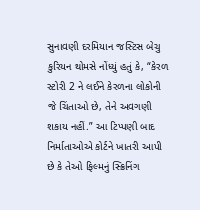સુનાવણી દરમિયાન જસ્ટિસ બેચુ કુરિયન થોમસે નોંધ્યું હતું કે, “કેરળ સ્ટોરી 2 ને લઈને કેરળના લોકોની જે ચિંતાઓ છે, તેને અવગણી શકાય નહીં.” આ ટિપ્પણી બાદ નિર્માતાઓએ કોર્ટને ખાતરી આપી છે કે તેઓ ફિલ્મનું સ્ક્રિનિંગ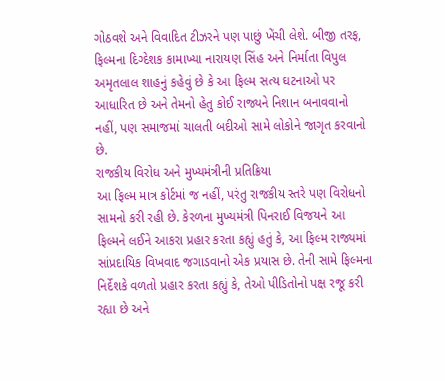ગોઠવશે અને વિવાદિત ટીઝરને પણ પાછું ખેંચી લેશે. બીજી તરફ, ફિલ્મના દિગ્દેશક કામાખ્યા નારાયણ સિંહ અને નિર્માતા વિપુલ અમૃતલાલ શાહનું કહેવું છે કે આ ફિલ્મ સત્ય ઘટનાઓ પર આધારિત છે અને તેમનો હેતુ કોઈ રાજ્યને નિશાન બનાવવાનો નહીં, પણ સમાજમાં ચાલતી બદીઓ સામે લોકોને જાગૃત કરવાનો છે.
રાજકીય વિરોધ અને મુખ્યમંત્રીની પ્રતિક્રિયા
આ ફિલ્મ માત્ર કોર્ટમાં જ નહીં, પરંતુ રાજકીય સ્તરે પણ વિરોધનો સામનો કરી રહી છે. કેરળના મુખ્યમંત્રી પિનરાઈ વિજયને આ ફિલ્મને લઈને આકરા પ્રહાર કરતા કહ્યું હતું કે, આ ફિલ્મ રાજ્યમાં સાંપ્રદાયિક વિખવાદ જગાડવાનો એક પ્રયાસ છે. તેની સામે ફિલ્મના નિર્દેશકે વળતો પ્રહાર કરતા કહ્યું કે, તેઓ પીડિતોનો પક્ષ રજૂ કરી રહ્યા છે અને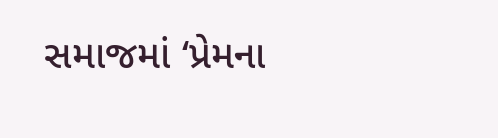સમાજમાં ‘પ્રેમના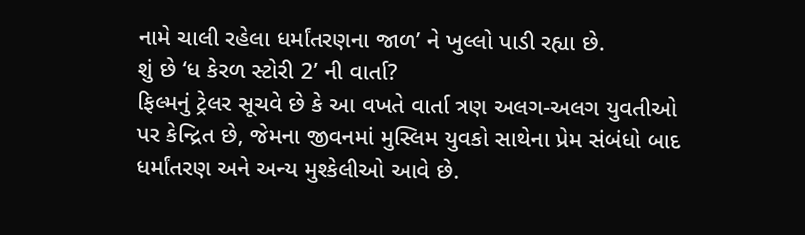નામે ચાલી રહેલા ધર્માંતરણના જાળ’ ને ખુલ્લો પાડી રહ્યા છે.
શું છે ‘ધ કેરળ સ્ટોરી 2’ ની વાર્તા?
ફિલ્મનું ટ્રેલર સૂચવે છે કે આ વખતે વાર્તા ત્રણ અલગ-અલગ યુવતીઓ પર કેન્દ્રિત છે, જેમના જીવનમાં મુસ્લિમ યુવકો સાથેના પ્રેમ સંબંધો બાદ ધર્માંતરણ અને અન્ય મુશ્કેલીઓ આવે છે.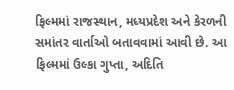ફિલ્મમાં રાજસ્થાન, મધ્યપ્રદેશ અને કેરળની સમાંતર વાર્તાઓ બતાવવામાં આવી છે. આ ફિલ્મમાં ઉલ્કા ગુપ્તા, અદિતિ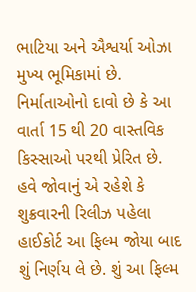ભાટિયા અને ઐશ્વર્યા ઓઝા મુખ્ય ભૂમિકામાં છે. નિર્માતાઓનો દાવો છે કે આ વાર્તા 15 થી 20 વાસ્તવિક કિસ્સાઓ પરથી પ્રેરિત છે.
હવે જોવાનું એ રહેશે કે શુક્રવારની રિલીઝ પહેલા હાઈકોર્ટ આ ફિલ્મ જોયા બાદ શું નિર્ણય લે છે. શું આ ફિલ્મ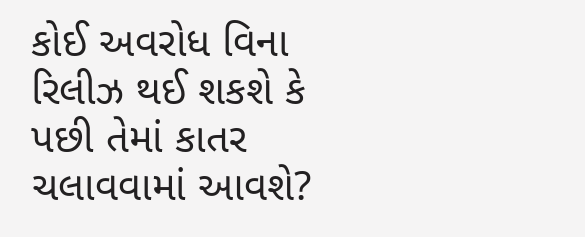કોઈ અવરોધ વિના રિલીઝ થઈ શકશે કે પછી તેમાં કાતર ચલાવવામાં આવશે?